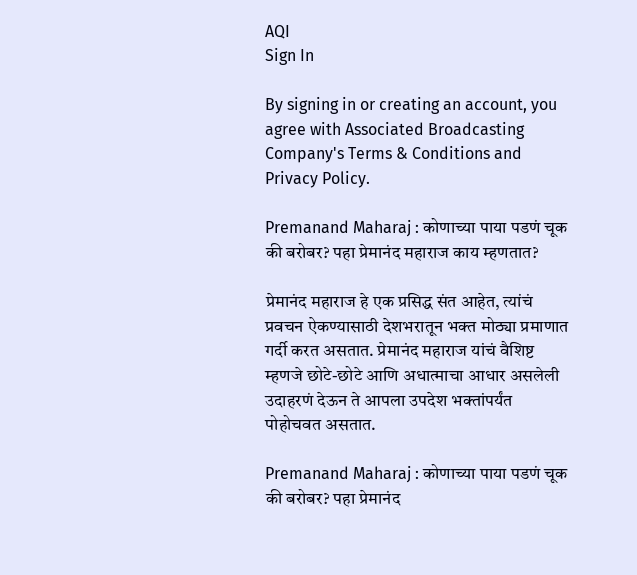AQI
Sign In

By signing in or creating an account, you agree with Associated Broadcasting Company's Terms & Conditions and Privacy Policy.

Premanand Maharaj : कोणाच्या पाया पडणं चूक की बरोबर? पहा प्रेमानंद महाराज काय म्हणतात?

प्रेमानंद महाराज हे एक प्रसिद्ध संत आहेत, त्यांचं प्रवचन ऐकण्यासाठी देशभरातून भक्त मोठ्या प्रमाणात गर्दी करत असतात. प्रेमानंद महाराज यांचं वैशिष्ट म्हणजे छोटे-छोटे आणि अधात्माचा आधार असलेली उदाहरणं देऊन ते आपला उपदेश भक्तांपर्यंत पोहोचवत असतात.

Premanand Maharaj : कोणाच्या पाया पडणं चूक की बरोबर? पहा प्रेमानंद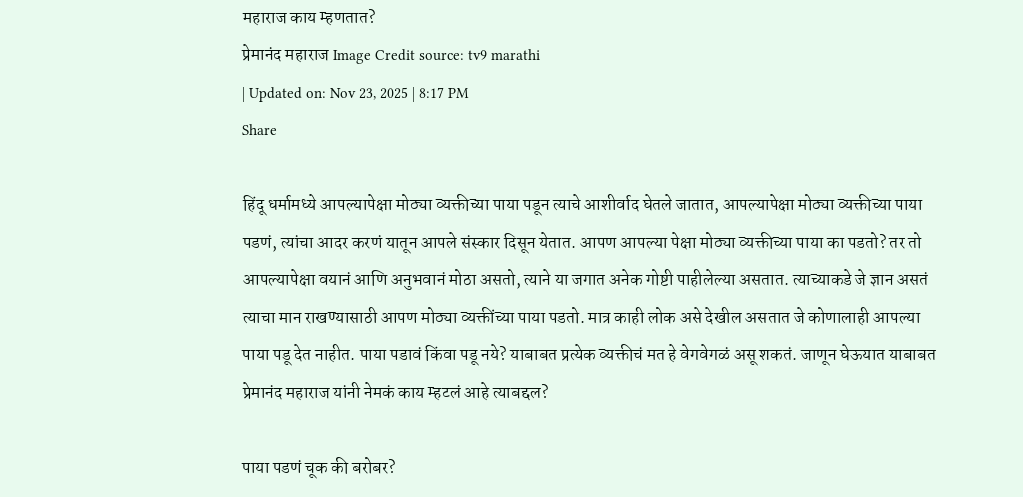महाराज काय म्हणतात?
प्रेमानंद महाराज Image Credit source: tv9 marathi
| Updated on: Nov 23, 2025 | 8:17 PM
Share

हिंदू धर्मामध्ये आपल्यापेक्षा मोठ्या व्यक्तीच्या पाया पडून त्याचे आशीर्वाद घेतले जातात, आपल्यापेक्षा मोठ्या व्यक्तीच्या पाया पडणं, त्यांचा आदर करणं यातून आपले संस्कार दिसून येतात. आपण आपल्या पेक्षा मोठ्या व्यक्तीच्या पाया का पडतो? तर तो आपल्यापेक्षा वयानं आणि अनुभवानं मोठा असतो, त्याने या जगात अनेक गोष्टी पाहीलेल्या असतात. त्याच्याकडे जे ज्ञान असतं त्याचा मान राखण्यासाठी आपण मोठ्या व्यक्तींच्या पाया पडतो. मात्र काही लोक असे देखील असतात जे कोणालाही आपल्या पाया पडू देत नाहीत. पाया पडावं किंवा पडू नये? याबाबत प्रत्येक व्यक्तीचं मत हे वेगवेगळं असू शकतं. जाणून घेऊयात याबाबत प्रेमानंद महाराज यांनी नेमकं काय म्हटलं आहे त्याबद्दल?

पाया पडणं चूक की बरोबर?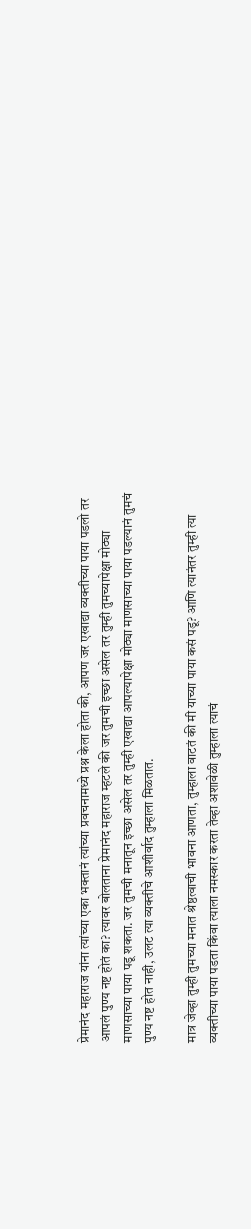प्रेमानंद महाराज यांना त्यांच्या एका भक्तानं त्यांच्या प्रवचनामध्ये प्रश्न केला होता की, आपण जर एखाद्या व्यक्तीच्या पाया पडलो तर आपलं पुण्य नष्ट होतं का? त्यावर बोलताना प्रेमानंद महाराज म्हटले की जर तुमची इच्छा असेल तर तुम्ही तुमच्यापेक्षा मोठ्या माणसाच्या पाया पडू शकता. जर तुमची मनातून इच्छा असेल तर तुम्ही एखाद्या आपल्यापेक्षा मोठ्या माणसाच्या पाया पडल्यानं तुमचं पुण्य नष्ट होत नाही, उलट त्या व्यक्तीचे आशीर्वाद तुम्हाला मिळतात.

मात्र जेव्हा तुम्ही तुमच्या मनात श्रेष्ठत्वाची भावना आणता, तुम्हाला वाटतं की मी याच्या पाया कसं पडू? आणि त्यानंतर तुम्ही त्या व्यक्तीच्या पाया पडता किंवा त्याला नमस्कार करता तेव्हा अशावेळी तुम्हाला त्याचं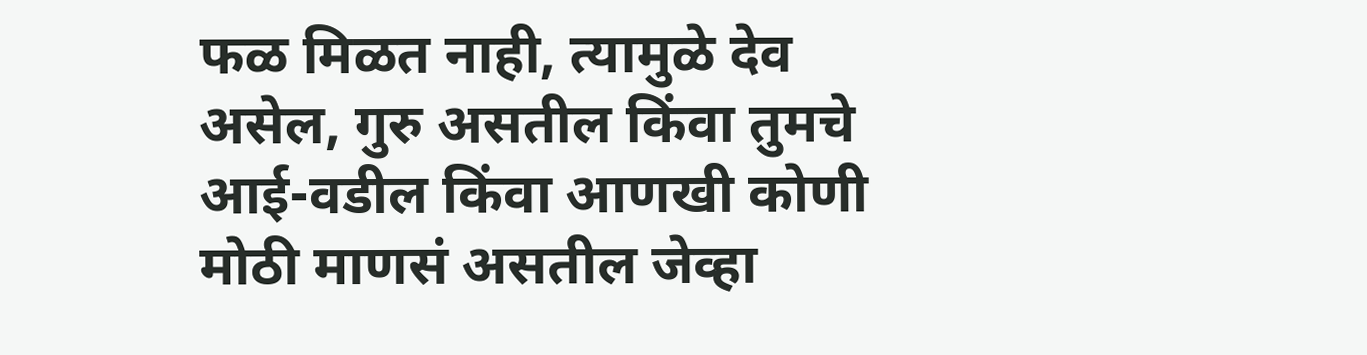फळ मिळत नाही, त्यामुळे देव असेल, गुरु असतील किंवा तुमचे आई-वडील किंवा आणखी कोणी मोठी माणसं असतील जेव्हा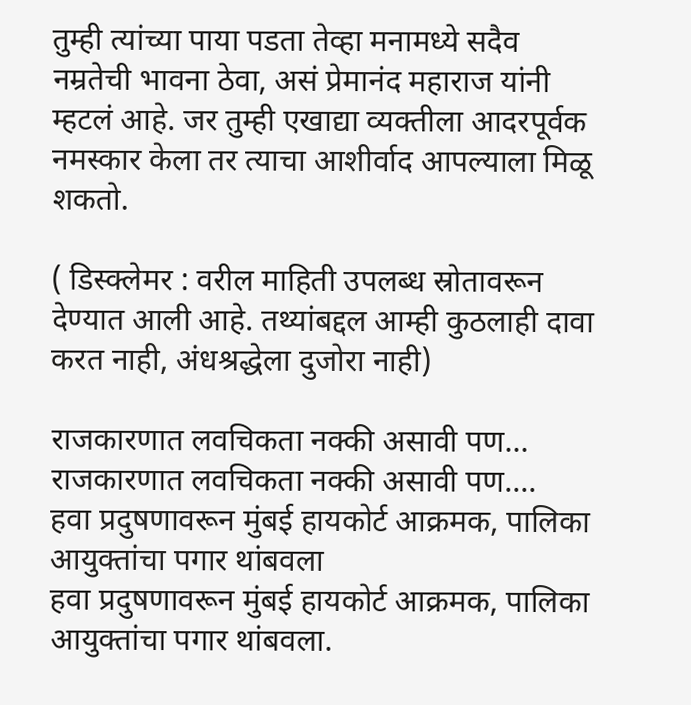तुम्ही त्यांच्या पाया पडता तेव्हा मनामध्ये सदैव नम्रतेची भावना ठेवा, असं प्रेमानंद महाराज यांनी म्हटलं आहे. जर तुम्ही एखाद्या व्यक्तीला आदरपूर्वक नमस्कार केला तर त्याचा आशीर्वाद आपल्याला मिळू शकतो.

( डिस्क्लेमर : वरील माहिती उपलब्ध स्रोतावरून देण्यात आली आहे. तथ्यांबद्दल आम्ही कुठलाही दावा करत नाही, अंधश्रद्धेला दुजोरा नाही)

राजकारणात लवचिकता नक्की असावी पण...
राजकारणात लवचिकता नक्की असावी पण....
हवा प्रदुषणावरून मुंबई हायकोर्ट आक्रमक, पालिका आयुक्तांचा पगार थांबवला
हवा प्रदुषणावरून मुंबई हायकोर्ट आक्रमक, पालिका आयुक्तांचा पगार थांबवला.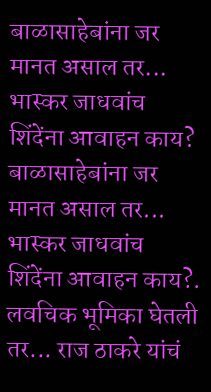बाळासाहेबांना जर मानत असाल तर... भास्कर जाधवांच शिंदेंना आवाहन काय?
बाळासाहेबांना जर मानत असाल तर... भास्कर जाधवांच शिंदेंना आवाहन काय?.
लवचिक भूमिका घेतली तर... राज ठाकरे यांचं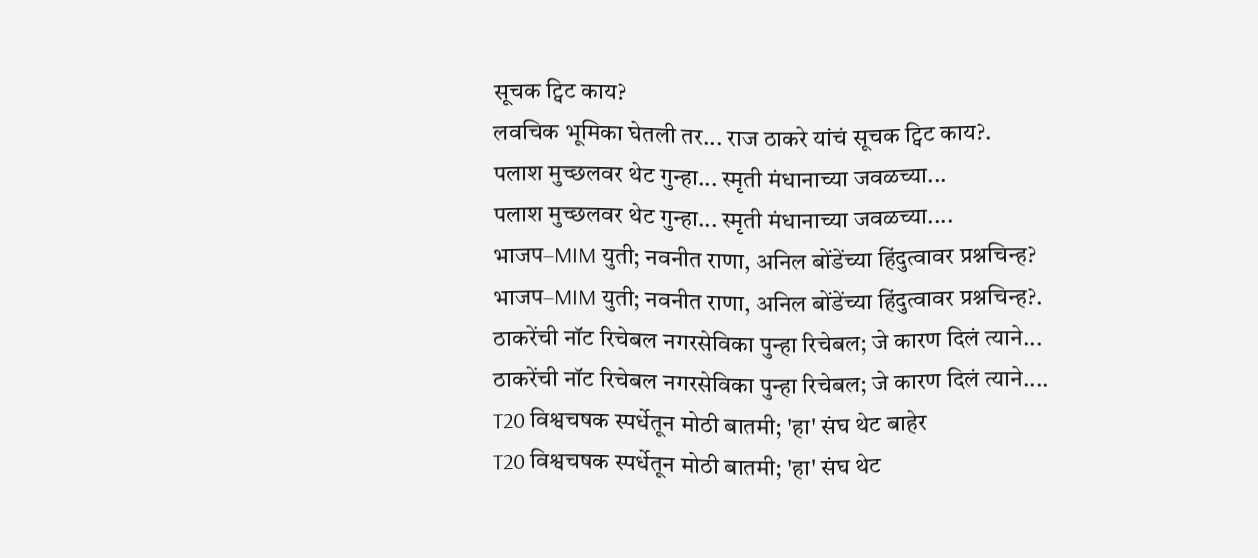सूचक ट्विट काय?
लवचिक भूमिका घेतली तर... राज ठाकरे यांचं सूचक ट्विट काय?.
पलाश मुच्छलवर थेट गुन्हा... स्मृती मंधानाच्या जवळच्या...
पलाश मुच्छलवर थेट गुन्हा... स्मृती मंधानाच्या जवळच्या....
भाजप–MIM युती; नवनीत राणा, अनिल बोंडेंच्या हिंदुत्वावर प्रश्नचिन्ह?
भाजप–MIM युती; नवनीत राणा, अनिल बोंडेंच्या हिंदुत्वावर प्रश्नचिन्ह?.
ठाकरेंची नॉट रिचेबल नगरसेविका पुन्हा रिचेबल; जे कारण दिलं त्याने...
ठाकरेंची नॉट रिचेबल नगरसेविका पुन्हा रिचेबल; जे कारण दिलं त्याने....
T20 विश्वचषक स्पर्धेतून मोठी बातमी; 'हा' संघ थेट बाहेर
T20 विश्वचषक स्पर्धेतून मोठी बातमी; 'हा' संघ थेट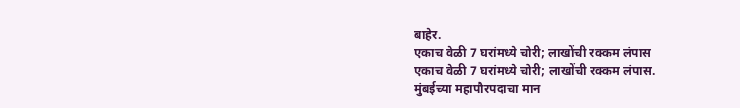बाहेर.
एकाच वेळी 7 घरांमध्ये चोरी; लाखोंची रक्कम लंपास
एकाच वेळी 7 घरांमध्ये चोरी; लाखोंची रक्कम लंपास.
मुंबईच्या महापौरपदाचा मान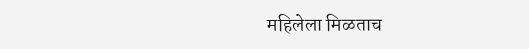महिलेला मिळताच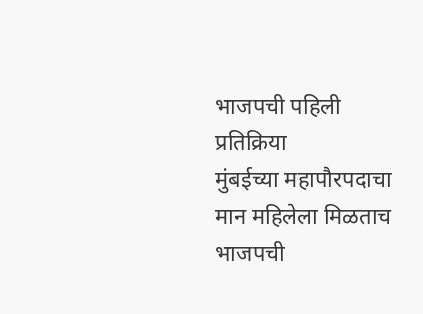भाजपची पहिली प्रतिक्रिया
मुंबईच्या महापौरपदाचा मान महिलेला मिळताच भाजपची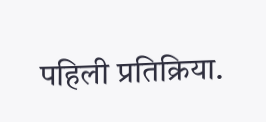पहिली प्रतिक्रिया.